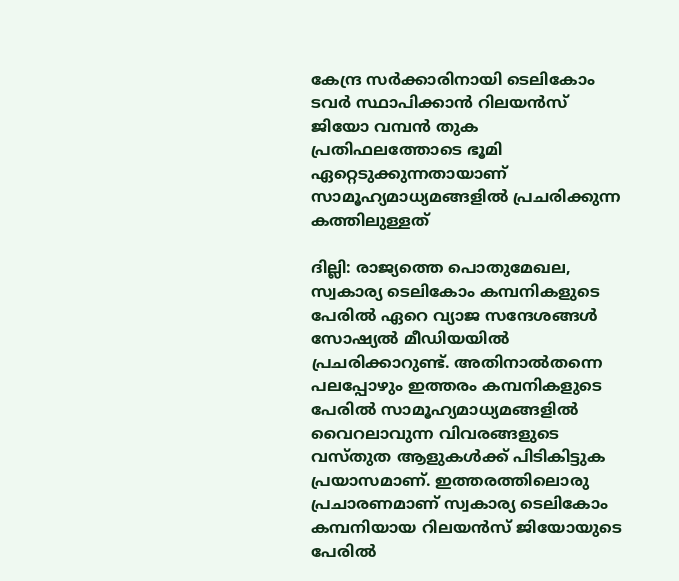കേന്ദ്ര സര്‍ക്കാരിനായി ടെലികോം ടവര്‍ സ്ഥാപിക്കാന്‍ റിലയന്‍സ് ജിയോ വമ്പന്‍ തുക പ്രതിഫലത്തോടെ ഭൂമി ഏറ്റെടുക്കുന്നതായാണ് സാമൂഹ്യമാധ്യമങ്ങളില്‍ പ്രചരിക്കുന്ന കത്തിലുള്ളത്

ദില്ലി: രാജ്യത്തെ പൊതുമേഖല, സ്വകാര്യ ടെലികോം കമ്പനികളുടെ പേരില്‍ ഏറെ വ്യാജ സന്ദേശങ്ങള്‍ സോഷ്യല്‍ മീഡിയയില്‍ പ്രചരിക്കാറുണ്ട്. അതിനാല്‍തന്നെ പലപ്പോഴും ഇത്തരം കമ്പനികളുടെ പേരില്‍ സാമൂഹ്യമാധ്യമങ്ങളില്‍ വൈറലാവുന്ന വിവരങ്ങളുടെ വസ്‌തുത ആളുകള്‍ക്ക് പിടികിട്ടുക പ്രയാസമാണ്. ഇത്തരത്തിലൊരു പ്രചാരണമാണ് സ്വകാര്യ ടെലികോം കമ്പനിയായ റിലയന്‍സ് ജിയോയുടെ പേരില്‍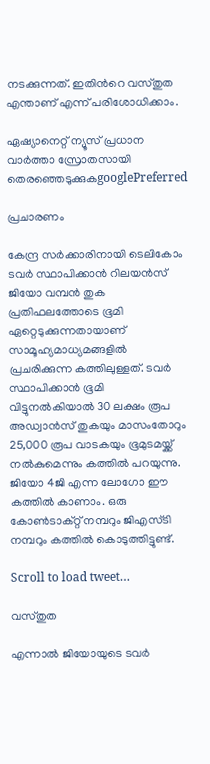നടക്കുന്നത്. ഇതിന്‍റെ വസ്‌തുത എന്താണ് എന്ന് പരിശോധിക്കാം.

ഏഷ്യാനെറ്റ് ന്യൂസ് പ്രധാന വാർത്താ സ്രോതസായി തെരഞ്ഞെടുക്കുകgooglePreferred

പ്രചാരണം

കേന്ദ്ര സര്‍ക്കാരിനായി ടെലികോം ടവര്‍ സ്ഥാപിക്കാന്‍ റിലയന്‍സ് ജിയോ വമ്പന്‍ തുക പ്രതിഫലത്തോടെ ഭൂമി ഏറ്റെടുക്കുന്നതായാണ് സാമൂഹ്യമാധ്യമങ്ങളില്‍ പ്രചരിക്കുന്ന കത്തിലുള്ളത്. ടവര്‍ സ്ഥാപിക്കാന്‍ ഭൂമി വിട്ടുനല്‍കിയാല്‍ 30 ലക്ഷം രൂപ അഡ്വാന്‍സ് തുകയും മാസംതോറും 25,000 രൂപ വാടകയും ഭൂമുടമയ്ക്ക് നല്‍കുമെന്നും കത്തില്‍ പറയുന്നു. ജിയോ 4ജി എന്ന ലോഗോ ഈ കത്തില്‍ കാണാം. ഒരു കോണ്‍ടാക്റ്റ് നമ്പറും ജിഎസ്‌ടി നമ്പറും കത്തില്‍ കൊടുത്തിട്ടുണ്ട്.

Scroll to load tweet…

വസ്‌തുത

എന്നാല്‍ ജിയോയുടെ ടവര്‍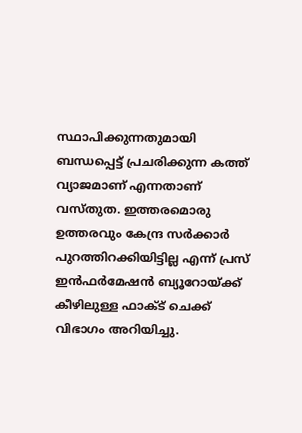സ്ഥാപിക്കുന്നതുമായി ബന്ധപ്പെട്ട് പ്രചരിക്കുന്ന കത്ത് വ്യാജമാണ് എന്നതാണ് വസ്‌തുത. ഇത്തരമൊരു ഉത്തരവും കേന്ദ്ര സര്‍ക്കാര്‍ പുറത്തിറക്കിയിട്ടില്ല എന്ന് പ്രസ് ഇന്‍ഫര്‍മേഷന്‍ ബ്യൂറോയ്ക്ക് കീഴിലുള്ള ഫാക്ട് ചെക്ക് വിഭാഗം അറിയിച്ചു.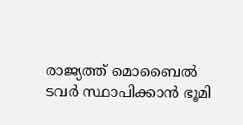രാജ്യത്ത് മൊബൈല്‍ ടവര്‍ സ്ഥാപിക്കാന്‍ ഭൂമി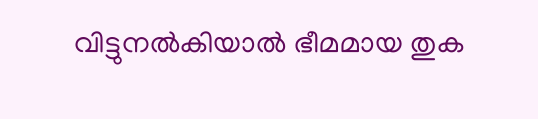വിട്ടുനല്‍കിയാല്‍ ഭീമമായ തുക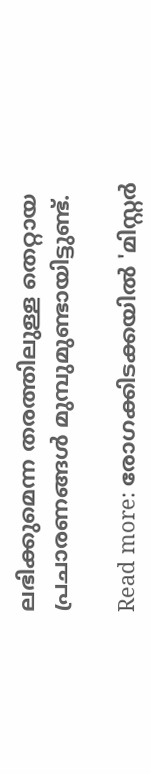ലഭിക്കുമെന്ന തരത്തിലുള്ള തെറ്റായ പ്രചാരണങ്ങള്‍ മുമ്പുമുണ്ടായിട്ടുണ്ട്.

Read more: രോഗക്കിടക്കയിൽ 'മിസ്റ്റർ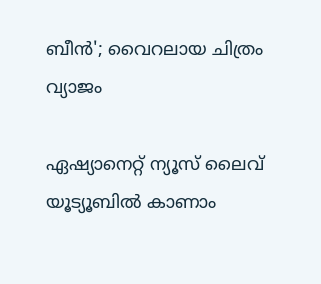ബീൻ'; വൈറലായ ചിത്രം വ്യാജം

ഏഷ്യാനെറ്റ് ന്യൂസ് ലൈവ് യൂട്യൂബിൽ കാണാം